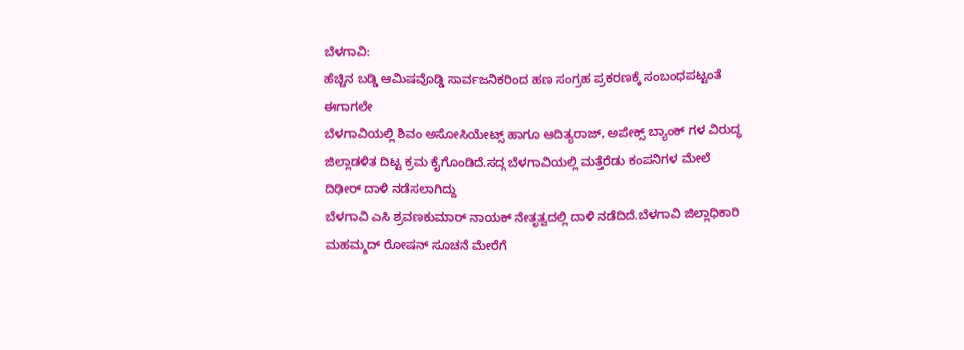ಬೆಳಗಾವಿ:
ಹೆಚ್ಚಿನ ಬಡ್ಡಿ ಆಮಿಷವೊಡ್ಡಿ ಸಾರ್ವಜನಿಕರಿಂದ ಹಣ ಸಂಗ್ರಹ ಪ್ರಕರಣಕ್ಕೆ ಸಂಬಂಧಪಟ್ಟಂತೆ ಈಗಾಗಲೇ
ಬೆಳಗಾವಿಯಲ್ಲಿ ಶಿವಂ ಅಸೋಸಿಯೇಟ್ಸ್ ಹಾಗೂ ಆದಿತ್ಯರಾಜ್, ಅಪೇಕ್ಸ್ ಬ್ಯಾಂಕ್ ಗಳ ವಿರುದ್ಧ ಜಿಲ್ಲಾಡಳಿತ ದಿಟ್ಟ ಕ್ರಮ ಕೈಗೊಂಡಿದೆ.ಸದ್ಗ ಬೆಳಗಾವಿಯಲ್ಲಿ ಮತ್ತೆರೆಡು ಕಂಪನಿಗಳ ಮೇಲೆ ದಿಢೀರ್ ದಾಳಿ ನಡೆಸಲಾಗಿದ್ದು
ಬೆಳಗಾವಿ ಎಸಿ ಶ್ರವಣಕುಮಾರ್ ನಾಯಕ್ ನೇತೃತ್ವದಲ್ಲಿ ದಾಳಿ ನಡೆದಿದೆ.ಬೆಳಗಾವಿ ಜಿಲ್ಲಾಧಿಕಾರಿ ಮಹಮ್ಮದ್ ರೋಷನ್ ಸೂಚನೆ ಮೇರೆಗೆ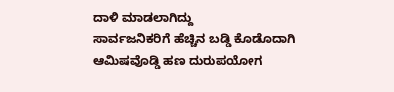ದಾಳಿ ಮಾಡಲಾಗಿದ್ದು
ಸಾರ್ವಜನಿಕರಿಗೆ ಹೆಚ್ಚಿನ ಬಡ್ಡಿ ಕೊಡೊದಾಗಿ ಆಮಿಷವೊಡ್ಡಿ ಹಣ ದುರುಪಯೋಗ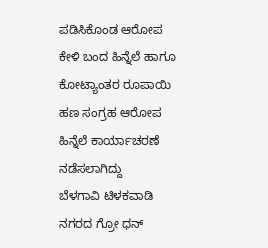ಪಡಿಸಿಕೊಂಡ ಆರೋಪ ಕೇಳಿ ಬಂದ ಹಿನ್ನೆಲೆ ಹಾಗೂ ಕೋಟ್ಯಾಂತರ ರೂಪಾಯಿ ಹಣ ಸಂಗ್ರಹ ಆರೋಪ ಹಿನ್ನೆಲೆ ಕಾರ್ಯಾಚರಣೆ ನಡೆಸಲಾಗಿದ್ದು
ಬೆಳಗಾವಿ ಟಿಳಕವಾಡಿ ನಗರದ ಗ್ರೋ ಧನ್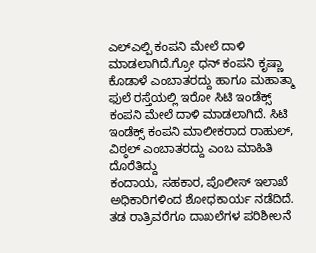ಎಲ್ಎಲ್ಪಿ ಕಂಪನಿ ಮೇಲೆ ದಾಳಿ ಮಾಡಲಾಗಿದೆ.ಗ್ರೋ ಧನ್ ಕಂಪನಿ ಕೃಷ್ಣಾ ಕೊಡಾಳೆ ಎಂಬಾತರದ್ದು ಹಾಗೂ ಮಹಾತ್ಮಾ ಫುಲೆ ರಸ್ತೆಯಲ್ಲಿ ಇರೋ ಸಿಟಿ ಇಂಡೆಕ್ಸ್ ಕಂಪನಿ ಮೇಲೆ ದಾಳಿ ಮಾಡಲಾಗಿದೆ. ಸಿಟಿ ಇಂಡೆಕ್ಸ್ ಕಂಪನಿ ಮಾಲೀಕರಾದ ರಾಹುಲ್, ವಿಠ್ಠಲ್ ಎಂಬಾತರದ್ದು ಎಂಬ ಮಾಹಿತಿ ದೊರೆತಿದ್ದು
ಕಂದಾಯ, ಸಹಕಾರ, ಪೊಲೀಸ್ ಇಲಾಖೆ ಅಧಿಕಾರಿಗಳಿಂದ ಶೋಧಕಾರ್ಯ ನಡೆದಿದೆ.
ತಡ ರಾತ್ರಿವರೆಗೂ ದಾಖಲೆಗಳ ಪರಿಶೀಲನೆ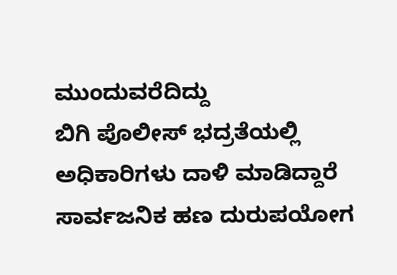ಮುಂದುವರೆದಿದ್ದು
ಬಿಗಿ ಪೊಲೀಸ್ ಭದ್ರತೆಯಲ್ಲಿ ಅಧಿಕಾರಿಗಳು ದಾಳಿ ಮಾಡಿದ್ದಾರೆ ಸಾರ್ವಜನಿಕ ಹಣ ದುರುಪಯೋಗ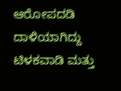ಆರೋಪದಡಿ
ದಾಳಿಯಾಗಿದ್ದು ಟಿಳಕವಾಡಿ ಮತ್ತು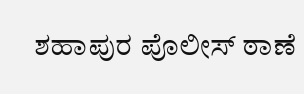ಶಹಾಪುರ ಪೊಲೀಸ್ ಠಾಣೆ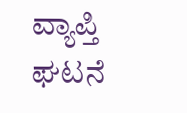ವ್ಯಾಪ್ತಿ ಘಟನೆ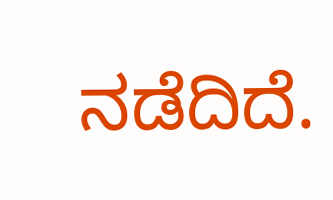ನಡೆದಿದೆ.